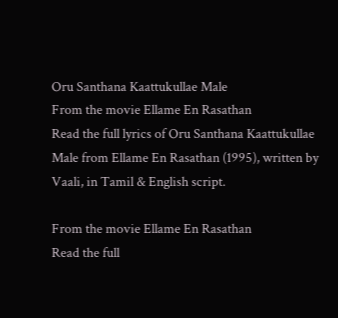Oru Santhana Kaattukullae Male
From the movie Ellame En Rasathan
Read the full lyrics of Oru Santhana Kaattukullae Male from Ellame En Rasathan (1995), written by Vaali, in Tamil & English script.

From the movie Ellame En Rasathan
Read the full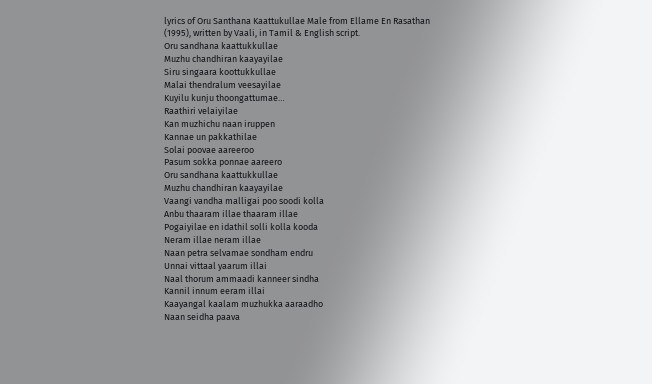lyrics of Oru Santhana Kaattukullae Male from Ellame En Rasathan (1995), written by Vaali, in Tamil & English script.
Oru sandhana kaattukkullae
Muzhu chandhiran kaayayilae
Siru singaara koottukkullae
Malai thendralum veesayilae
Kuyilu kunju thoongattumae…
Raathiri velaiyilae
Kan muzhichu naan iruppen
Kannae un pakkathilae
Solai poovae aareeroo
Pasum sokka ponnae aareero
Oru sandhana kaattukkullae
Muzhu chandhiran kaayayilae
Vaangi vandha malligai poo soodi kolla
Anbu thaaram illae thaaram illae
Pogaiyilae en idathil solli kolla kooda
Neram illae neram illae
Naan petra selvamae sondham endru
Unnai vittaal yaarum illai
Naal thorum ammaadi kanneer sindha
Kannil innum eeram illai
Kaayangal kaalam muzhukka aaraadho
Naan seidha paava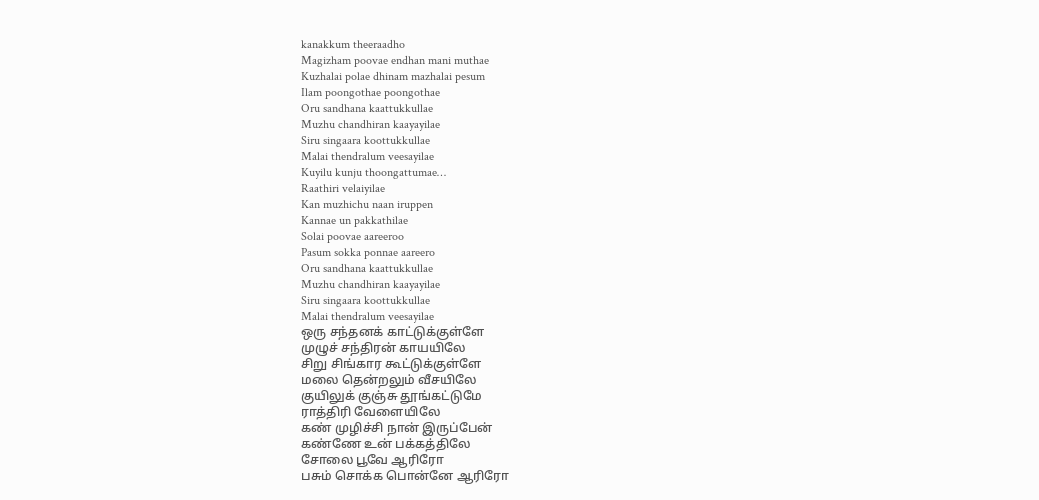kanakkum theeraadho
Magizham poovae endhan mani muthae
Kuzhalai polae dhinam mazhalai pesum
Ilam poongothae poongothae
Oru sandhana kaattukkullae
Muzhu chandhiran kaayayilae
Siru singaara koottukkullae
Malai thendralum veesayilae
Kuyilu kunju thoongattumae…
Raathiri velaiyilae
Kan muzhichu naan iruppen
Kannae un pakkathilae
Solai poovae aareeroo
Pasum sokka ponnae aareero
Oru sandhana kaattukkullae
Muzhu chandhiran kaayayilae
Siru singaara koottukkullae
Malai thendralum veesayilae
ஒரு சந்தனக் காட்டுக்குள்ளே
முழுச் சந்திரன் காயயிலே
சிறு சிங்கார கூட்டுக்குள்ளே
மலை தென்றலும் வீசயிலே
குயிலுக் குஞ்சு தூங்கட்டுமே
ராத்திரி வேளையிலே
கண் முழிச்சி நான் இருப்பேன்
கண்ணே உன் பக்கத்திலே
சோலை பூவே ஆரிரோ
பசும் சொக்க பொன்னே ஆரிரோ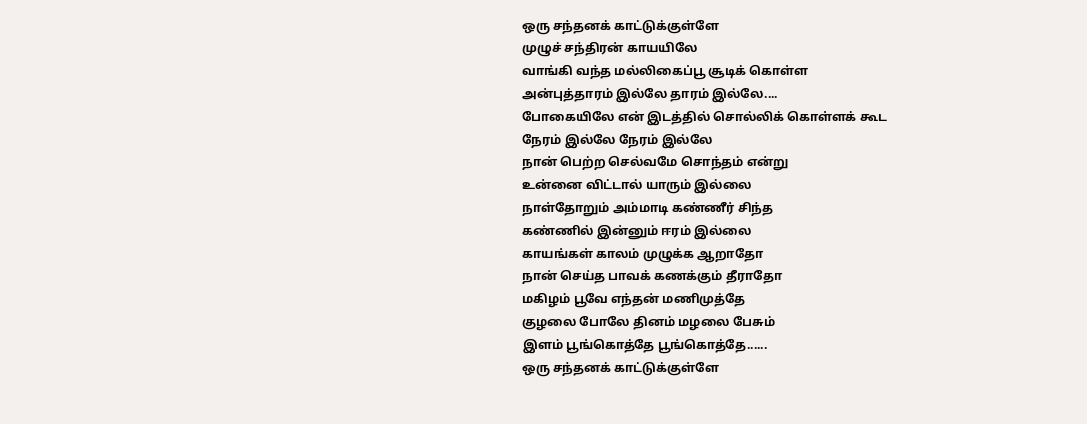ஒரு சந்தனக் காட்டுக்குள்ளே
முழுச் சந்திரன் காயயிலே
வாங்கி வந்த மல்லிகைப்பூ சூடிக் கொள்ள
அன்புத்தாரம் இல்லே தாரம் இல்லே....
போகையிலே என் இடத்தில் சொல்லிக் கொள்ளக் கூட
நேரம் இல்லே நேரம் இல்லே
நான் பெற்ற செல்வமே சொந்தம் என்று
உன்னை விட்டால் யாரும் இல்லை
நாள்தோறும் அம்மாடி கண்ணீர் சிந்த
கண்ணில் இன்னும் ஈரம் இல்லை
காயங்கள் காலம் முழுக்க ஆறாதோ
நான் செய்த பாவக் கணக்கும் தீராதோ
மகிழம் பூவே எந்தன் மணிமுத்தே
குழலை போலே தினம் மழலை பேசும்
இளம் பூங்கொத்தே பூங்கொத்தே......
ஒரு சந்தனக் காட்டுக்குள்ளே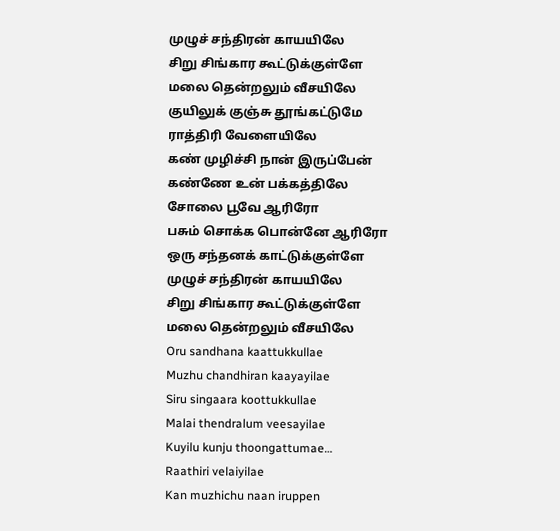முழுச் சந்திரன் காயயிலே
சிறு சிங்கார கூட்டுக்குள்ளே
மலை தென்றலும் வீசயிலே
குயிலுக் குஞ்சு தூங்கட்டுமே
ராத்திரி வேளையிலே
கண் முழிச்சி நான் இருப்பேன்
கண்ணே உன் பக்கத்திலே
சோலை பூவே ஆரிரோ
பசும் சொக்க பொன்னே ஆரிரோ
ஒரு சந்தனக் காட்டுக்குள்ளே
முழுச் சந்திரன் காயயிலே
சிறு சிங்கார கூட்டுக்குள்ளே
மலை தென்றலும் வீசயிலே
Oru sandhana kaattukkullae
Muzhu chandhiran kaayayilae
Siru singaara koottukkullae
Malai thendralum veesayilae
Kuyilu kunju thoongattumae…
Raathiri velaiyilae
Kan muzhichu naan iruppen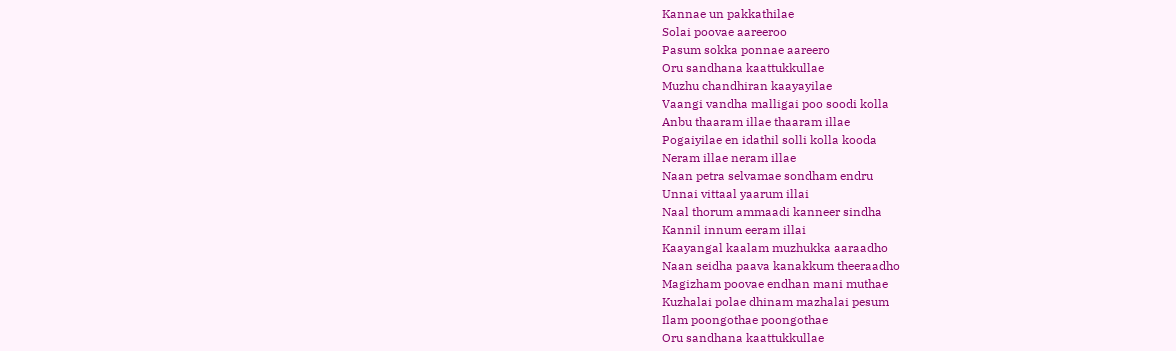Kannae un pakkathilae
Solai poovae aareeroo
Pasum sokka ponnae aareero
Oru sandhana kaattukkullae
Muzhu chandhiran kaayayilae
Vaangi vandha malligai poo soodi kolla
Anbu thaaram illae thaaram illae
Pogaiyilae en idathil solli kolla kooda
Neram illae neram illae
Naan petra selvamae sondham endru
Unnai vittaal yaarum illai
Naal thorum ammaadi kanneer sindha
Kannil innum eeram illai
Kaayangal kaalam muzhukka aaraadho
Naan seidha paava kanakkum theeraadho
Magizham poovae endhan mani muthae
Kuzhalai polae dhinam mazhalai pesum
Ilam poongothae poongothae
Oru sandhana kaattukkullae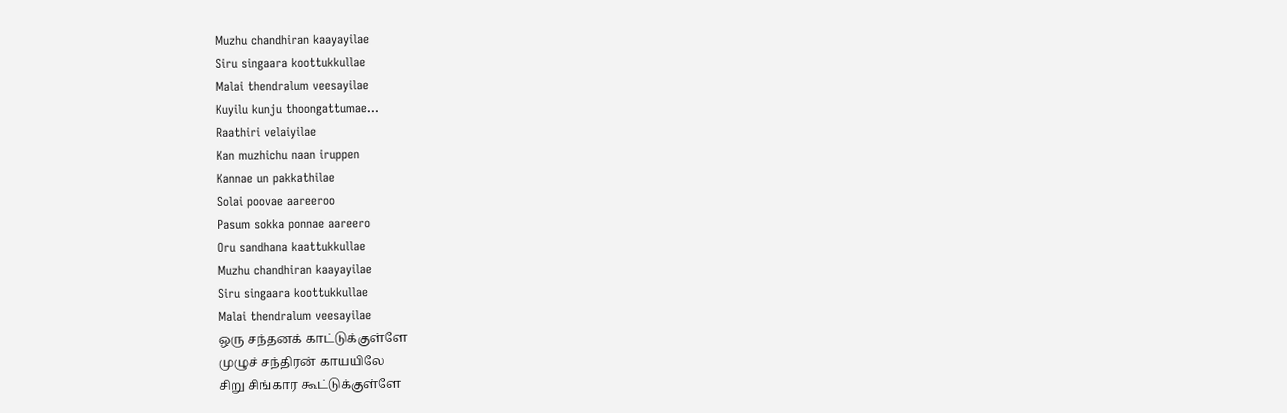Muzhu chandhiran kaayayilae
Siru singaara koottukkullae
Malai thendralum veesayilae
Kuyilu kunju thoongattumae…
Raathiri velaiyilae
Kan muzhichu naan iruppen
Kannae un pakkathilae
Solai poovae aareeroo
Pasum sokka ponnae aareero
Oru sandhana kaattukkullae
Muzhu chandhiran kaayayilae
Siru singaara koottukkullae
Malai thendralum veesayilae
ஒரு சந்தனக் காட்டுக்குள்ளே
முழுச் சந்திரன் காயயிலே
சிறு சிங்கார கூட்டுக்குள்ளே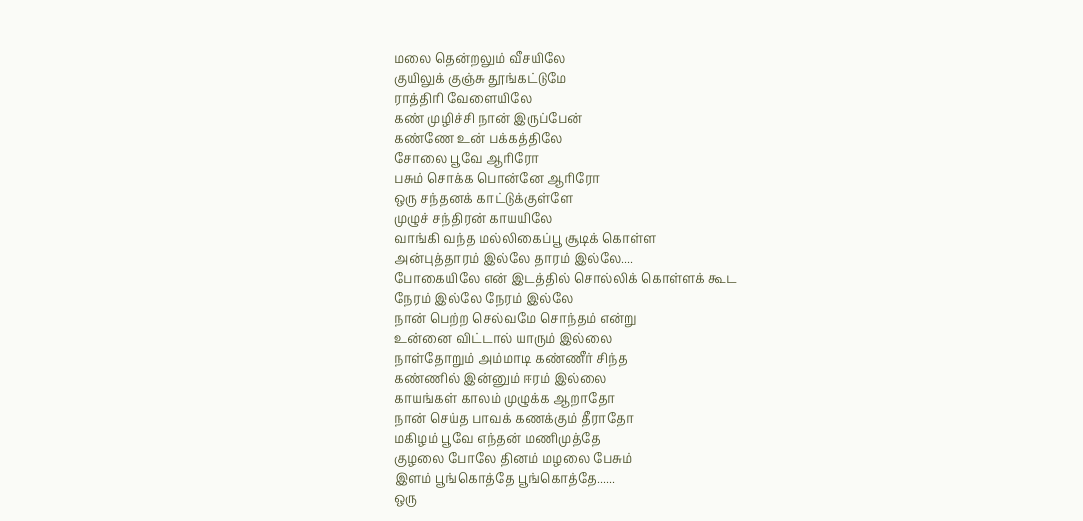மலை தென்றலும் வீசயிலே
குயிலுக் குஞ்சு தூங்கட்டுமே
ராத்திரி வேளையிலே
கண் முழிச்சி நான் இருப்பேன்
கண்ணே உன் பக்கத்திலே
சோலை பூவே ஆரிரோ
பசும் சொக்க பொன்னே ஆரிரோ
ஒரு சந்தனக் காட்டுக்குள்ளே
முழுச் சந்திரன் காயயிலே
வாங்கி வந்த மல்லிகைப்பூ சூடிக் கொள்ள
அன்புத்தாரம் இல்லே தாரம் இல்லே....
போகையிலே என் இடத்தில் சொல்லிக் கொள்ளக் கூட
நேரம் இல்லே நேரம் இல்லே
நான் பெற்ற செல்வமே சொந்தம் என்று
உன்னை விட்டால் யாரும் இல்லை
நாள்தோறும் அம்மாடி கண்ணீர் சிந்த
கண்ணில் இன்னும் ஈரம் இல்லை
காயங்கள் காலம் முழுக்க ஆறாதோ
நான் செய்த பாவக் கணக்கும் தீராதோ
மகிழம் பூவே எந்தன் மணிமுத்தே
குழலை போலே தினம் மழலை பேசும்
இளம் பூங்கொத்தே பூங்கொத்தே......
ஒரு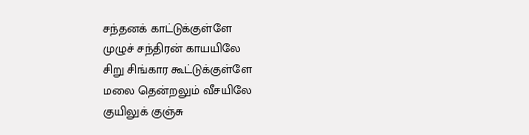சந்தனக் காட்டுக்குள்ளே
முழுச் சந்திரன் காயயிலே
சிறு சிங்கார கூட்டுக்குள்ளே
மலை தென்றலும் வீசயிலே
குயிலுக் குஞ்சு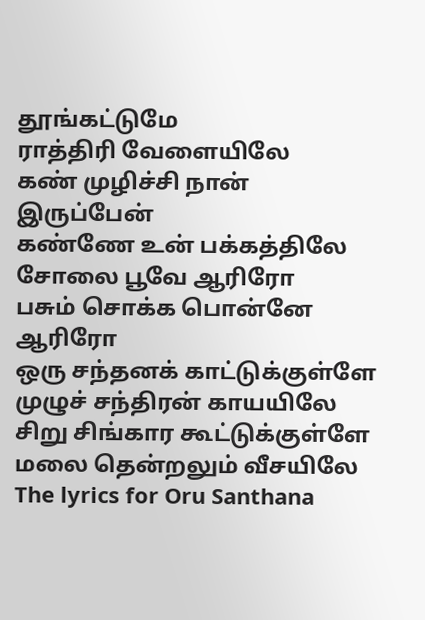தூங்கட்டுமே
ராத்திரி வேளையிலே
கண் முழிச்சி நான் இருப்பேன்
கண்ணே உன் பக்கத்திலே
சோலை பூவே ஆரிரோ
பசும் சொக்க பொன்னே ஆரிரோ
ஒரு சந்தனக் காட்டுக்குள்ளே
முழுச் சந்திரன் காயயிலே
சிறு சிங்கார கூட்டுக்குள்ளே
மலை தென்றலும் வீசயிலே
The lyrics for Oru Santhana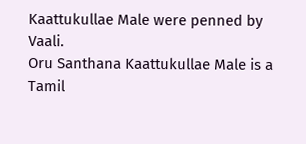Kaattukullae Male were penned by Vaali.
Oru Santhana Kaattukullae Male is a Tamil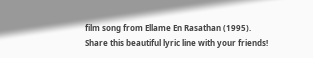film song from Ellame En Rasathan (1995).
Share this beautiful lyric line with your friends!